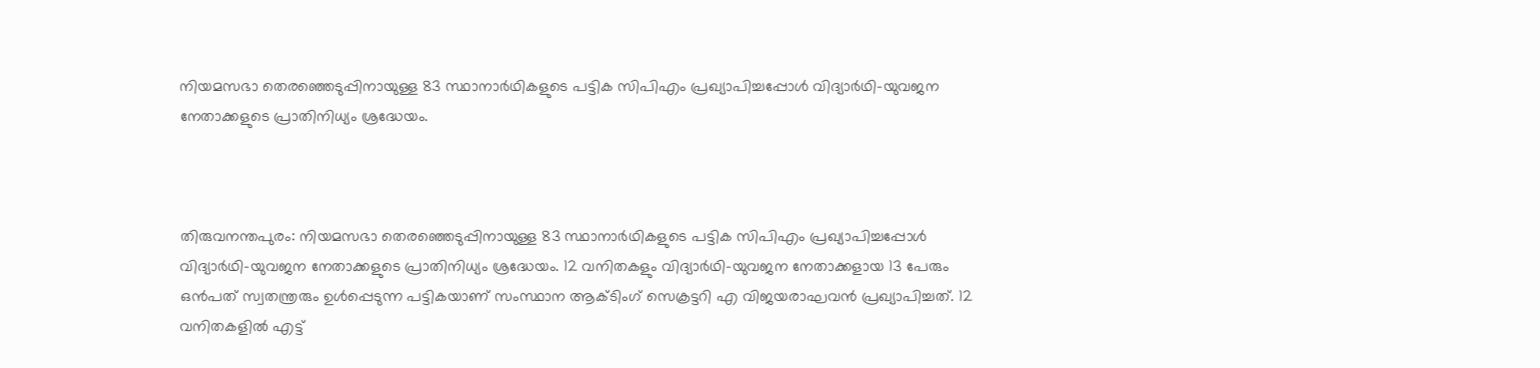നിയമസഭാ തെരഞ്ഞെടുപ്പിനായുള്ള 83 സ്ഥാനാര്‍ഥികളുടെ പട്ടിക സിപിഎം പ്രഖ്യാപിച്ചപ്പോള്‍ വിദ്യാര്‍ഥി-യുവജന നേതാക്കളുടെ പ്രാതിനിധ്യം ശ്രദ്ധേയം.



തിരുവനന്തപുരം: നിയമസഭാ തെരഞ്ഞെടുപ്പിനായുള്ള 83 സ്ഥാനാര്‍ഥികളുടെ പട്ടിക സിപിഎം പ്രഖ്യാപിച്ചപ്പോള്‍ വിദ്യാര്‍ഥി-യുവജന നേതാക്കളുടെ പ്രാതിനിധ്യം ശ്രദ്ധേയം. 12 വനിതകളും വിദ്യാര്‍ഥി-യുവജന നേതാക്കളായ 13 പേരും ഒന്‍പത് സ്വതന്ത്രരും ഉള്‍പ്പെടുന്ന പട്ടികയാണ് സംസ്ഥാന ആക്‌ടിംഗ് സെക്രട്ടറി എ വിജയരാഘവന്‍ പ്രഖ്യാപിച്ചത്. 12 വനിതകളില്‍ എട്ട്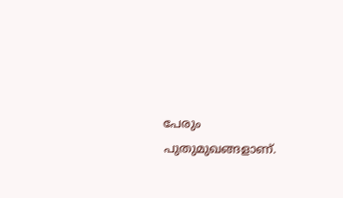പേരും പുതുമുഖങ്ങളാണ്.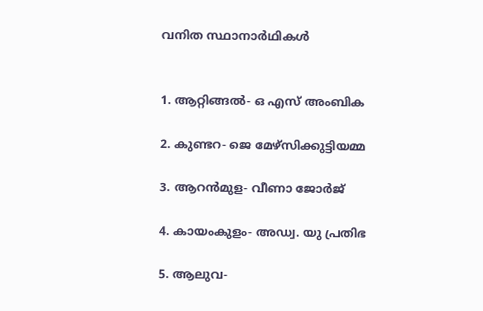വനിത സ്ഥാനാര്‍ഥികള്‍


1. ആറ്റിങ്ങല്‍- ഒ എസ് അംബിക

2. കുണ്ടറ- ജെ മേഴ്‌സിക്കുട്ടിയമ്മ

3. ആറന്‍മുള- വീണാ ജോര്‍ജ്

4. കായംകുളം- അഡ്വ. യു പ്രതിഭ

5. ആലുവ-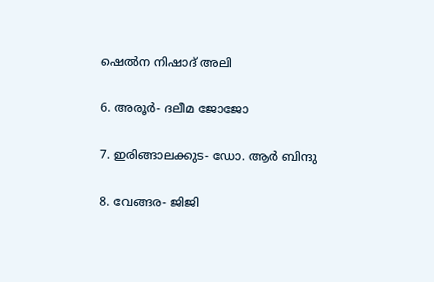ഷെല്‍ന നിഷാദ് അലി

6. അരൂര്‍- ദലീമ ജോജോ

7. ഇരിങ്ങാലക്കുട- ഡോ. ആര്‍ ബിന്ദു

8. വേങ്ങര- ജിജി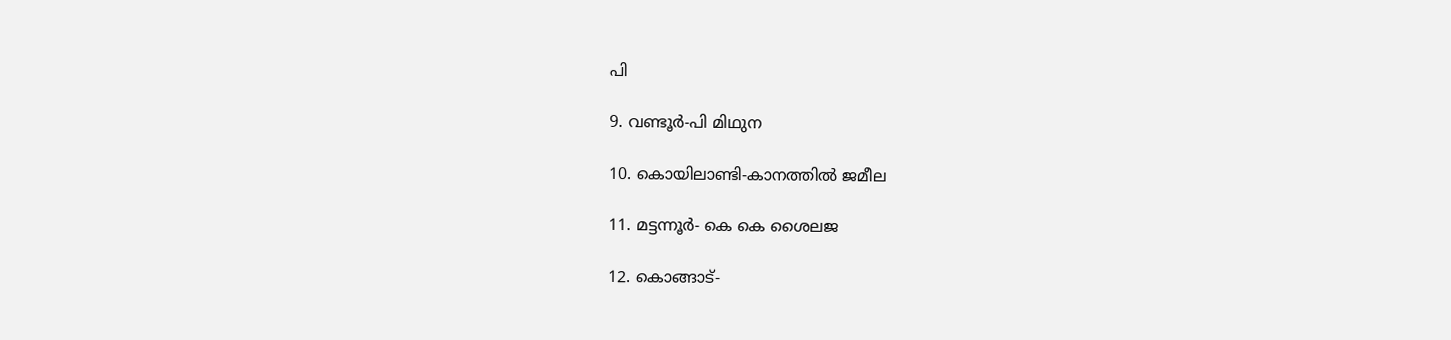പി

9. വണ്ടൂര്‍-പി മിഥുന

10. കൊയിലാണ്ടി-കാനത്തില്‍ ജമീല

11. മട്ടന്നൂര്‍- കെ കെ ശൈലജ

12. കൊങ്ങാട്-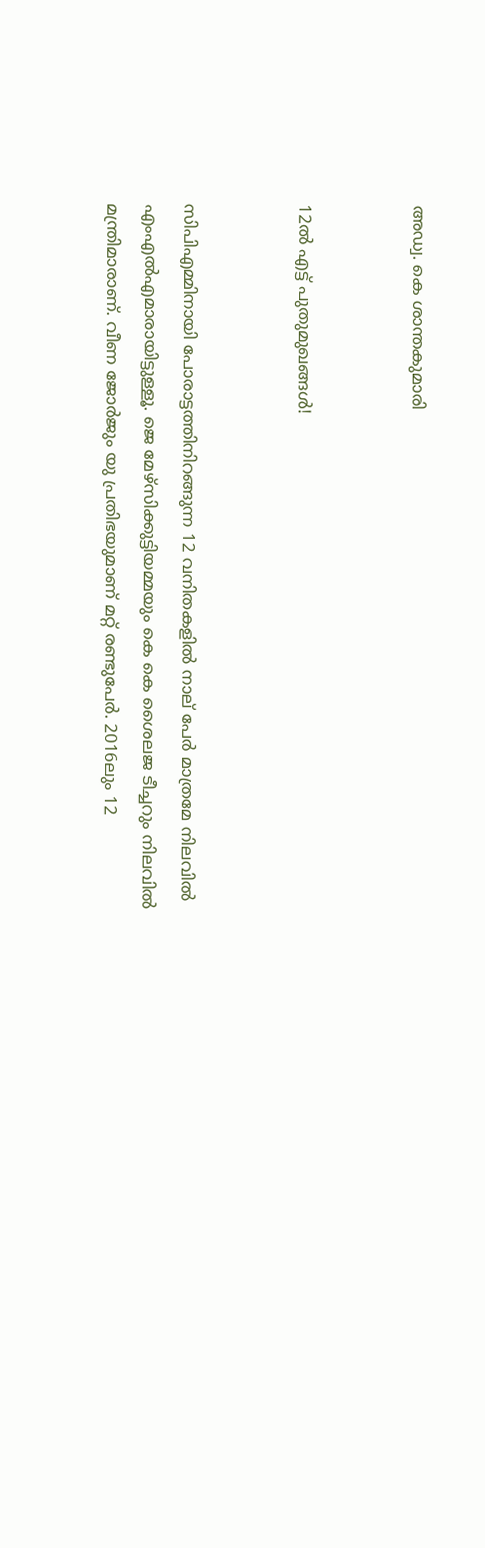അഡ്വ. കെ ശാന്തകുമാരി


12ല്‍ എട്ട് പുതുമുഖങ്ങള്‍!


സിപിഎമ്മിനായി പോരാട്ടത്തിനിറങ്ങുന്ന 12 വനിതകളില്‍ നാല് പേര്‍ മാത്രമേ നിലവില്‍ എംഎല്‍എമാരായിട്ടുള്ളൂ. ജെ മേഴ്‌സിക്കുട്ടിയമ്മയും കെ കെ ശൈലജ ടീച്ചറും നിലവില്‍ മന്ത്രിമാരാണ്. വീണ ജോര്‍ജും യു പ്രതിഭയുമാണ് മറ്റ് രണ്ടുപേര്‍. 2016ലും 12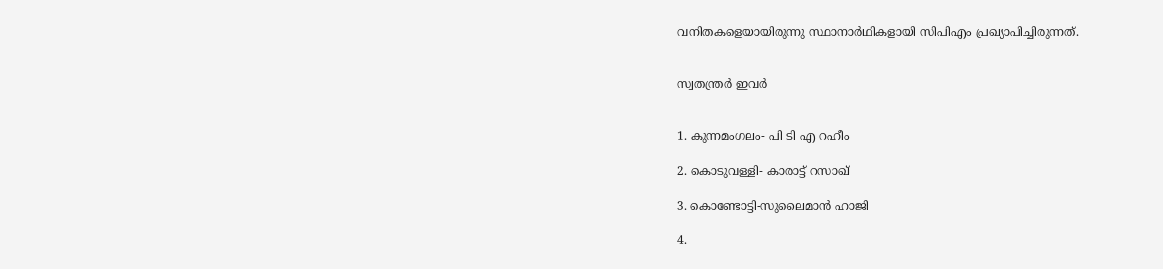വനിതകളെയായിരുന്നു സ്ഥാനാര്‍ഥികളായി സിപിഎം പ്രഖ്യാപിച്ചിരുന്നത്.


സ്വതന്ത്രര്‍ ഇവര്‍


1. കുന്നമംഗലം- പി ടി എ റഹീം

2. കൊടുവള്ളി- കാരാട്ട് റസാഖ്

3. കൊണ്ടോട്ടി-സുലൈമാന്‍ ഹാജി

4.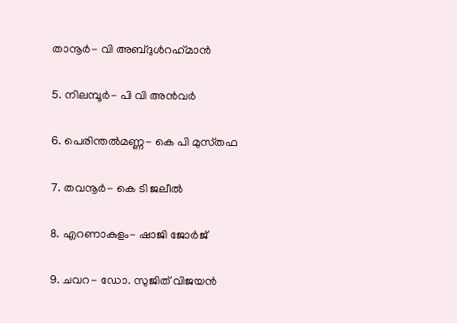താനൂര്‍- വി അബ്‌ദുള്‍‌റഹ്‌മാന്‍

5. നിലമ്പൂര്‍- പി വി അന്‍വര്‍

6. പെരിന്തല്‍മണ്ണ- കെ പി മുസ്‌തഫ

7. തവനൂർ- കെ ടി ജലീല്‍

8. എറണാകുളം- ഷാജി ജോര്‍ജ്

9. ചവറ- ഡോ. സുജിത് വിജയന്‍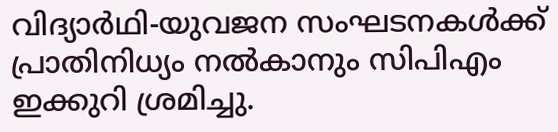വിദ്യാര്‍ഥി-യുവജന സംഘടനകള്‍ക്ക് പ്രാതിനിധ്യം നല്‍കാനും സിപിഎം ഇക്കുറി ശ്രമിച്ചു.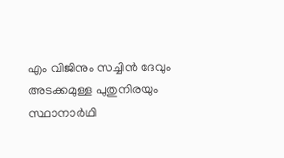എം വിജിനും സച്ചിന്‍ ദേവും അടക്കമുള്ള പുതുനിരയും സ്ഥാനാര്‍ഥി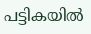പട്ടികയില്‍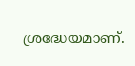ശ്രദ്ധേയമാണ്.